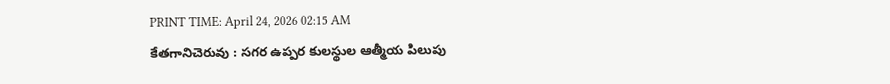PRINT TIME: April 24, 2026 02:15 AM
కేతగానిచెరువు : సగర ఉప్పర కులస్థుల ఆత్మీయ పిలుపు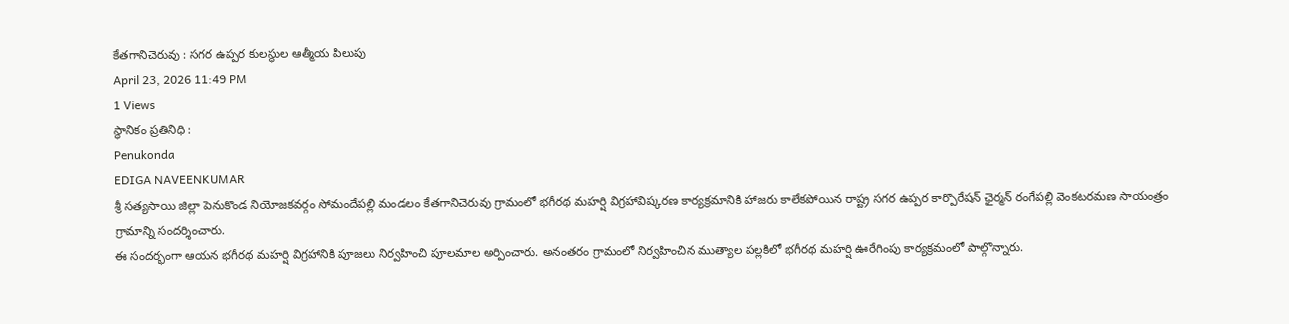కేతగానిచెరువు : సగర ఉప్పర కులస్థుల ఆత్మీయ పిలుపు
April 23, 2026 11:49 PM
1 Views
స్థానికం ప్రతినిధి :
Penukonda
EDIGA NAVEENKUMAR
శ్రీ సత్యసాయి జిల్లా పెనుకొండ నియోజకవర్గం సోమందేపల్లి మండలం కేతగానిచెరువు గ్రామంలో భగీరథ మహర్షి విగ్రహావిష్కరణ కార్యక్రమానికి హాజరు కాలేకపోయిన రాష్ట్ర సగర ఉప్పర కార్పొరేషన్ ఛైర్మన్ రంగేపల్లి వెంకటరమణ సాయంత్రం గ్రామాన్ని సందర్శించారు.
ఈ సందర్భంగా ఆయన భగీరథ మహర్షి విగ్రహానికి పూజలు నిర్వహించి పూలమాల అర్పించారు. అనంతరం గ్రామంలో నిర్వహించిన ముత్యాల పల్లకిలో భగీరథ మహర్షి ఊరేగింపు కార్యక్రమంలో పాల్గొన్నారు.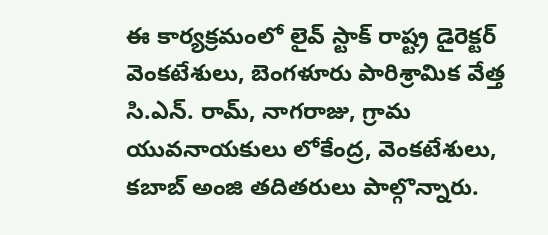ఈ కార్యక్రమంలో లైవ్ స్టాక్ రాష్ట్ర డైరెక్టర్ వెంకటేశులు, బెంగళూరు పారిశ్రామిక వేత్త సి.ఎన్. రామ్, నాగరాజు, గ్రామ యువనాయకులు లోకేంద్ర, వెంకటేశులు, కబాబ్ అంజి తదితరులు పాల్గొన్నారు.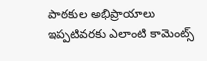పాఠకుల అభిప్రాయాలు
ఇప్పటివరకు ఎలాంటి కామెంట్స్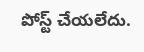పోస్ట్ చేయలేదు.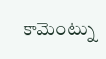కామెంట్ను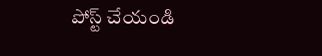పోస్ట్ చేయండి